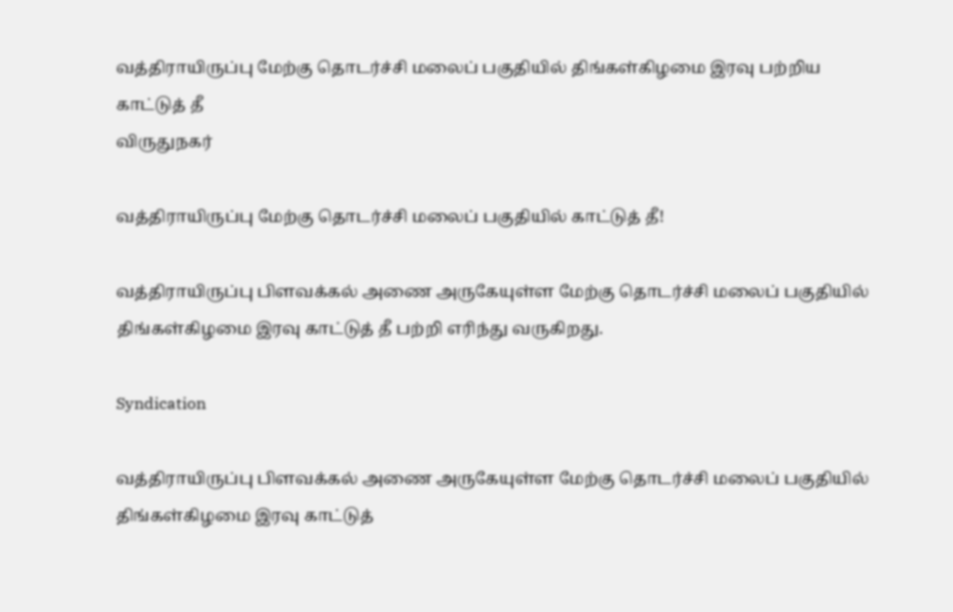வத்திராயிருப்பு மேற்கு தொடர்ச்சி மலைப் பகுதியில் திங்கள்கிழமை இரவு பற்றிய காட்டுத் தீ
விருதுநகர்

வத்திராயிருப்பு மேற்கு தொடர்ச்சி மலைப் பகுதியில் காட்டுத் தீ!

வத்திராயிருப்பு பிளவக்கல் அணை அருகேயுள்ள மேற்கு தொடர்ச்சி மலைப் பகுதியில் திங்கள்கிழமை இரவு காட்டுத் தீ பற்றி எரிந்து வருகிறது.

Syndication

வத்திராயிருப்பு பிளவக்கல் அணை அருகேயுள்ள மேற்கு தொடர்ச்சி மலைப் பகுதியில் திங்கள்கிழமை இரவு காட்டுத்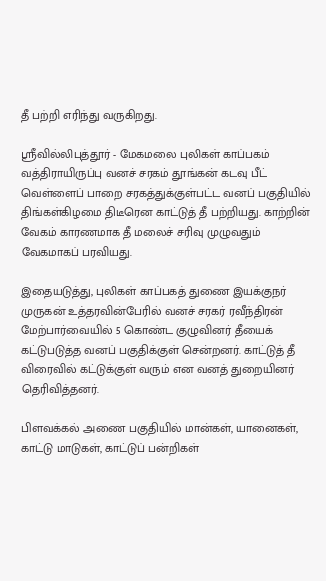தீ பற்றி எரிந்து வருகிறது.

ஸ்ரீவில்லிபுத்தூர் - மேகமலை புலிகள் காப்பகம் வத்திராயிருப்பு வனச் சரகம் தூங்கன் கடவு பீட் வெள்ளைப் பாறை சரகத்துக்குள்பட்ட வனப் பகுதியில் திங்கள்கிழமை திடீரென காட்டுத் தீ பற்றியது. காற்றின் வேகம் காரணமாக தீ மலைச் சரிவு முழுவதும் வேகமாகப் பரவியது.

இதையடுத்து, புலிகள் காப்பகத் துணை இயக்குநர் முருகன் உத்தரவின்பேரில் வனச் சரகர் ரவீந்திரன் மேற்பார்வையில் 5 கொண்ட குழுவினர் தீயைக் கட்டுபடுத்த வனப் பகுதிக்குள் சென்றனர். காட்டுத் தீ விரைவில் கட்டுக்குள் வரும் என வனத் துறையினர் தெரிவித்தனர்.

பிளவக்கல் அணை பகுதியில் மான்கள், யானைகள், காட்டு மாடுகள், காட்டுப் பன்றிகள்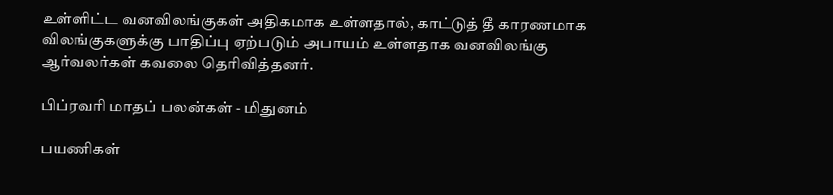உள்ளிட்ட வனவிலங்குகள் அதிகமாக உள்ளதால், காட்டுத் தீ காரணமாக விலங்குகளுக்கு பாதிப்பு ஏற்படும் அபாயம் உள்ளதாக வனவிலங்கு ஆர்வலர்கள் கவலை தெரிவித்தனர்.

பிப்ரவரி மாதப் பலன்கள் - மிதுனம்

பயணிகள்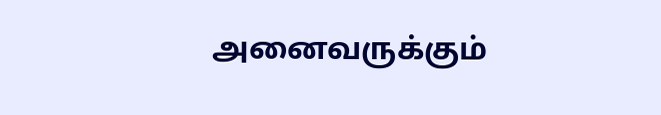அனைவருக்கும்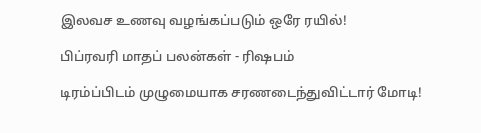இலவச உணவு வழங்கப்படும் ஒரே ரயில்!

பிப்ரவரி மாதப் பலன்கள் - ரிஷபம்

டிரம்ப்பிடம் முழுமையாக சரணடைந்துவிட்டார் மோடி!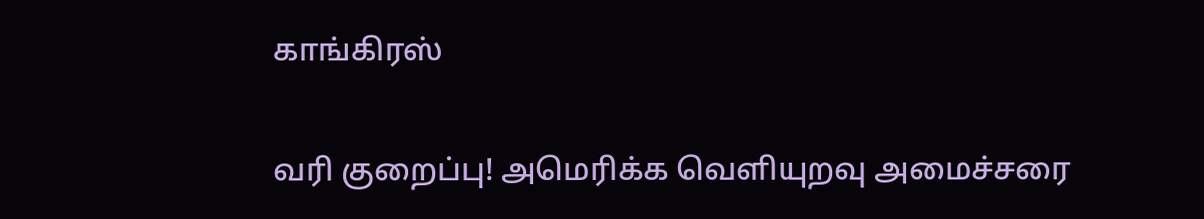காங்கிரஸ்

வரி குறைப்பு! அமெரிக்க வெளியுறவு அமைச்சரை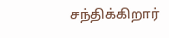சந்திக்கிறார்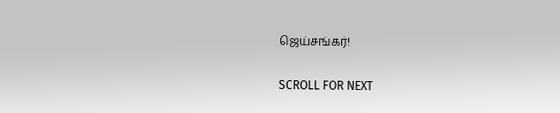ஜெய்சங்கர்!

SCROLL FOR NEXT